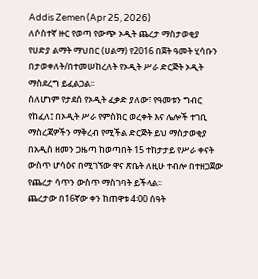Addis Zemen (Apr 25, 2026)
ለሶስተኛ ዙር የወጣ የውጭ ኦዲት ጨረታ ማስታወቂያ
የሀድያ ልማት ማህበር (ሀልማ) የ2016 በጀት ዓመት ሂሳቡን በታወቀለት/በተመሠከረለት የኦዲት ሥራ ድርጅት ኦዲት ማስደረግ ይፈልጋል፡፡
ስለሆነም የታደሰ የኦዲት ፈቃድ ያለው፣ የዓመቱን ግብር የከፈለ፤ በኦዲት ሥራ የምስክር ወረቀት እና ሌሎች ተገቢ ማስረጃዎችን ማቅረብ የሚችል ድርጅት ይህ ማስታወቂያ በአዲስ ዘመን ጋዜጣ ከወጣበት 15 ተከታታይ የሥራ ቀናት ውስጥ ሆሳዕና በሚገኘው ዋና ጽቤት ለዚሁ ተብሎ በተዘጋጀው የጨረታ ሳጥን ውስጥ ማስገባት ይችላል፡፡
ጨረታው በ16ኛው ቀን ከጠዋቱ 4፡00 ሰዓት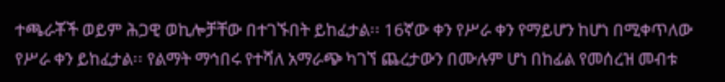ተጫራቾች ወይም ሕጋዊ ወኪሎቻቸው በተገኙበት ይከፈታል፡፡ 16ኛው ቀን የሥራ ቀን የማይሆን ከሆነ በሚቀጥለው የሥራ ቀን ይከፈታል፡፡ የልማት ማኅበሩ የተሻለ አማራጭ ካገኘ ጨረታውን በሙሉም ሆነ በከፊል የመሰረዝ መብቱ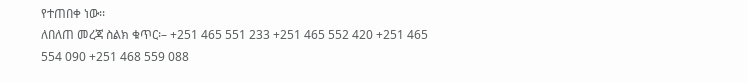የተጠበቀ ነው፡፡
ለበለጠ መረጃ ስልክ ቁጥር፡– +251 465 551 233 +251 465 552 420 +251 465 554 090 +251 468 559 088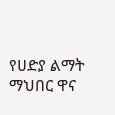የሀድያ ልማት ማህበር ዋና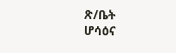ጽ/ቤት
ሆሳዕና